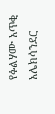የፉልሃሙ አጥቂ አሌክሳንደር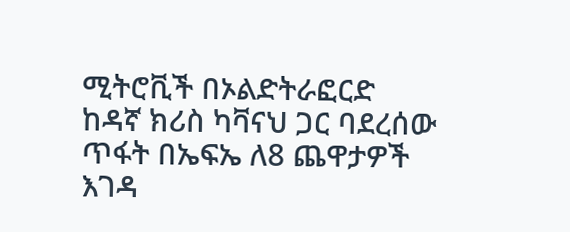ሚትሮቪች በኦልድትራፎርድ ከዳኛ ክሪስ ካቫናህ ጋር ባደረሰው ጥፋት በኤፍኤ ለ8 ጨዋታዎች እገዳ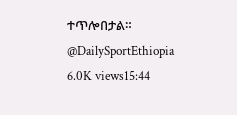ተጥሎበታል። @DailySportEthiopia 6.0K views15:44